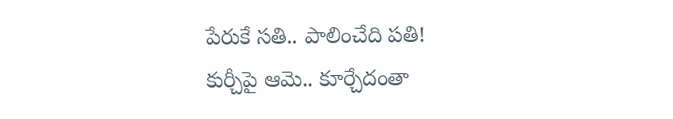పేరుకే సతి.. పాలించేది పతి!
కుర్చీపై ఆమె.. కూర్చేదంతా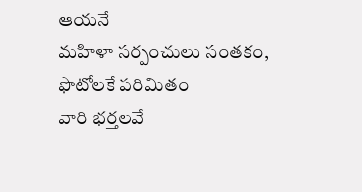ఆయనే
మహిళా సర్పంచులు సంతకం,
ఫొటోలకే పరిమితం
వారి భర్తలవే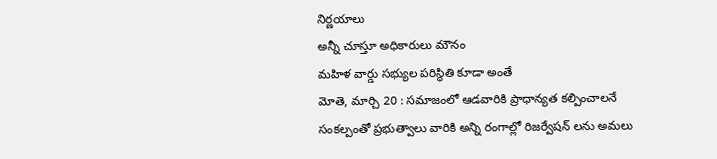నిర్ణయాలు
అన్నీ చూస్తూ అధికారులు మౌనం
మహిళ వార్డు సభ్యుల పరిస్థితి కూడా అంతే
మోతె, మార్చి 20 : సమాజంలో ఆడవారికి ప్రాధాన్యత కల్పించాలనే సంకల్పంతో ప్రభుత్వాలు వారికి అన్ని రంగాల్లో రిజర్వేషన్ లను అమలు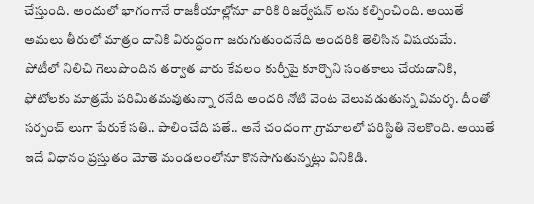చేస్తుంది. అందులో భాగంగానే రాజకీయాల్లోనూ వారికి రిజర్వేషన్ లను కల్పించింది. అయితే అమలు తీరులో మాత్రం దానికి విరుద్ధంగా జరుగుతుందనేది అందరికి తెలిసిన విషయమే.
పోటీలో నిలిచి గెలుపొందిన తర్వాత వారు కేవలం కుర్చీపై కూర్చొని సంతకాలు చేయడానికి, ఫోటోలకు మాత్రమే పరిమితమవుతున్నా రనేది అందరి నోటి వెంట వెలువడుతున్న విమర్శ. దీంతో సర్పంచ్ లుగా పేరుకే సతి.. పాలించేది పతే.. అనే చందంగా గ్రామాలలో పరిస్థితి నెలకొంది. అయితే ఇదే విధానం ప్రస్తుతం మోతె మండలంలోనూ కొనసాగుతున్నట్లు వినికిడి.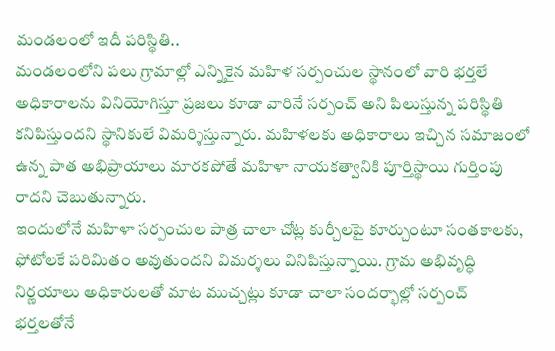మండలంలో ఇదీ పరిస్థితి..
మండలంలోని పలు గ్రామాల్లో ఎన్నికైన మహిళ సర్పంచుల స్థానంలో వారి భర్తలే అధికారాలను వినియోగిస్తూ ప్రజలు కూడా వారినే సర్పంచ్ అని పిలుస్తున్న పరిస్థితి కనిపిస్తుందని స్థానికులే విమర్శిస్తున్నారు. మహిళలకు అధికారాలు ఇచ్చిన సమాజంలో ఉన్న పాత అభిప్రాయాలు మారకపోతే మహిళా నాయకత్వానికి పూర్తిస్థాయి గుర్తింపు రాదని చెబుతున్నారు.
ఇందులోనే మహిళా సర్పంచుల పాత్ర చాలా చోట్ల కుర్చీలపై కూర్చుంటూ సంతకాలకు, ఫోటోలకే పరిమితం అవుతుందని విమర్శలు వినిపిస్తున్నాయి. గ్రామ అభివృద్ధి నిర్ణయాలు అధికారులతో మాట ముచ్చట్లు కూడా చాలా సందర్భాల్లో సర్పంచ్ భర్తలతోనే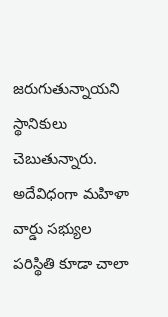జరుగుతున్నాయని స్థానికులు చెబుతున్నారు. అదేవిధంగా మహిళా వార్డు సభ్యుల పరిస్థితి కూడా చాలా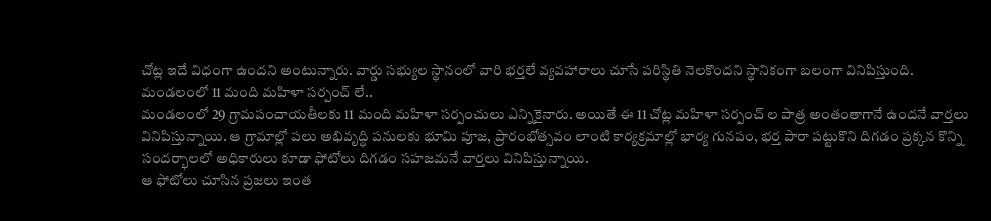చోట్ల ఇదే విధంగా ఉందని అంటున్నారు. వార్డు సభ్యుల స్థానంలో వారి భర్తలే వ్యవహారాలు చూసే పరిస్థితి నెలకొందని స్థానికంగా బలంగా వినిపిస్తుంది.
మండలంలో 11 మంది మహిళా సర్పంచ్ లే..
మండలంలో 29 గ్రామపంచాయతీలకు 11 మంది మహిళా సర్పంచులు ఎన్నికైనారు. అయితే ఈ 11 చోట్ల మహిళా సర్పంచ్ ల పాత్ర అంతంతాగానే ఉందనే వార్తలు వినిపిస్తున్నాయి. ఆ గ్రామాల్లో పలు అభివృద్ధి పనులకు భూమి పూజ, ప్రారంభోత్సవం లాంటి కార్యక్రమాల్లో భార్య గునపం, భర్త పారా పట్టుకొని దిగడం ప్రక్కన కొన్ని సందర్భాలలో అధికారులు కూడా ఫోటోలు దిగడం సహజమనే వార్తలు వినిపిస్తున్నాయి.
ఆ ఫోటోలు చూసిన ప్రజలు ఇంత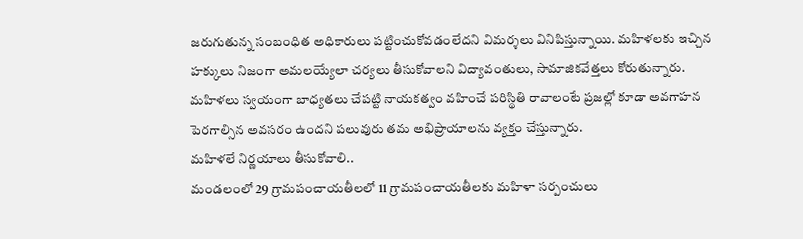జరుగుతున్న సంబంధిత అధికారులు పట్టించుకోవడంలేదని విమర్శలు వినిపిస్తున్నాయి. మహిళలకు ఇచ్చిన హక్కులు నిజంగా అమలయ్యేలా చర్యలు తీసుకోవాలని విద్యావంతులు, సామాజికవేత్తలు కోరుతున్నారు. మహిళలు స్వయంగా బాధ్యతలు చేపట్టి నాయకత్వం వహించే పరిస్థితి రావాలంటే ప్రజల్లో కూడా అవగాహన పెరగాల్సిన అవసరం ఉందని పలువురు తమ అభిప్రాయాలను వ్యక్తం చేస్తున్నారు.
మహిళలే నిర్ణయాలు తీసుకోవాలి..
మండలంలో 29 గ్రామపంచాయతీలలో 11 గ్రామపంచాయతీలకు మహిళా సర్పంచులు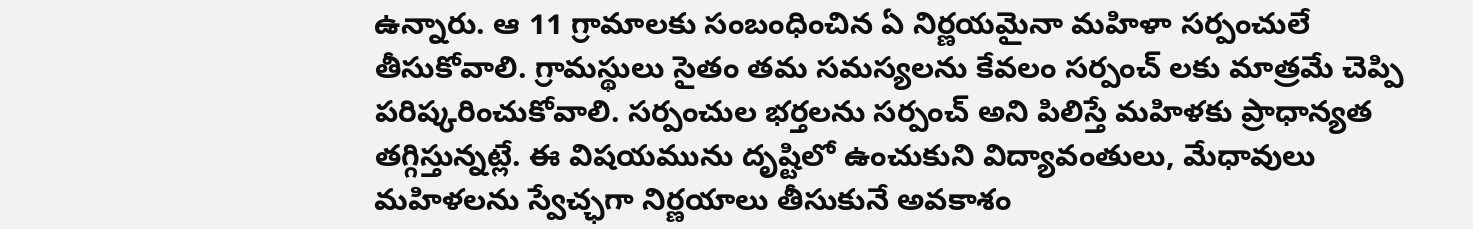ఉన్నారు. ఆ 11 గ్రామాలకు సంబంధించిన ఏ నిర్ణయమైనా మహిళా సర్పంచులే తీసుకోవాలి. గ్రామస్థులు సైతం తమ సమస్యలను కేవలం సర్పంచ్ లకు మాత్రమే చెప్పి పరిష్కరించుకోవాలి. సర్పంచుల భర్తలను సర్పంచ్ అని పిలిస్తే మహిళకు ప్రాధాన్యత తగ్గిస్తున్నట్లే. ఈ విషయమును దృష్టిలో ఉంచుకుని విద్యావంతులు, మేధావులు మహిళలను స్వేచ్ఛగా నిర్ణయాలు తీసుకునే అవకాశం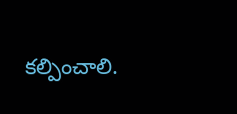కల్పించాలి.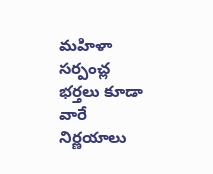మహిళా సర్పంచ్ల భర్తలు కూడా వారే నిర్ణయాలు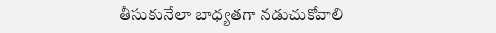తీసుకునేలా బాధ్యతగా నడుచుకోవాలి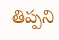తిప్పని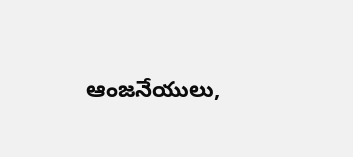ఆంజనేయులు,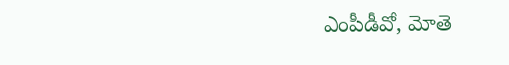ఎంపీడీవో, మోతె